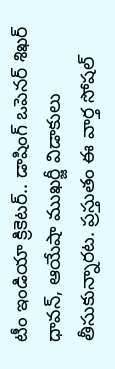టీం ఇండియా క్రికెటర్.. డాషింగ్ ఒపెనర్ శిఖర్ ధావన్, ఆయేషా ముఖర్జీ విడాకులు తీసుకున్నారట. ప్రస్తుతం ఈ వార్త సోషల్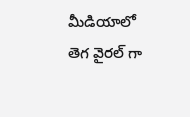మీడియాలో తెగ వైరల్ గా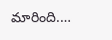మారింది.…